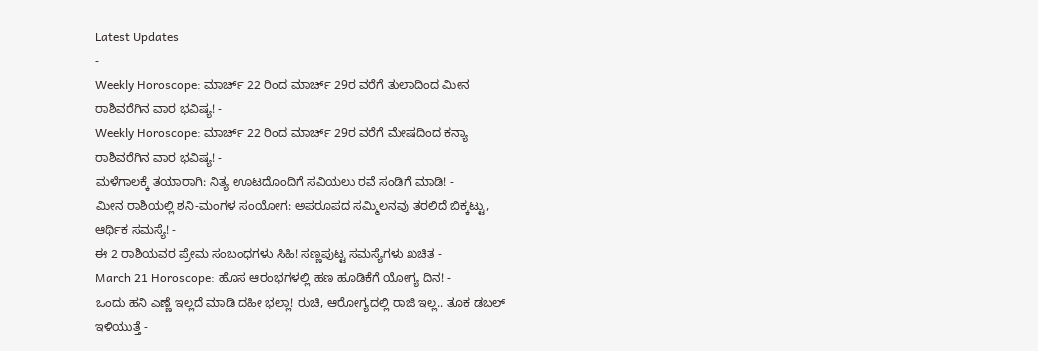Latest Updates
-
Weekly Horoscope: ಮಾರ್ಚ್ 22 ರಿಂದ ಮಾರ್ಚ್ 29ರ ವರೆಗೆ ತುಲಾದಿಂದ ಮೀನ ರಾಶಿವರೆಗಿನ ವಾರ ಭವಿಷ್ಯ! -
Weekly Horoscope: ಮಾರ್ಚ್ 22 ರಿಂದ ಮಾರ್ಚ್ 29ರ ವರೆಗೆ ಮೇಷದಿಂದ ಕನ್ಯಾ ರಾಶಿವರೆಗಿನ ವಾರ ಭವಿಷ್ಯ! -
ಮಳೆಗಾಲಕ್ಕೆ ತಯಾರಾಗಿ: ನಿತ್ಯ ಊಟದೊಂದಿಗೆ ಸವಿಯಲು ರವೆ ಸಂಡಿಗೆ ಮಾಡಿ! -
ಮೀನ ರಾಶಿಯಲ್ಲಿ ಶನಿ-ಮಂಗಳ ಸಂಯೋಗ: ಅಪರೂಪದ ಸಮ್ಮಿಲನವು ತರಲಿದೆ ಬಿಕ್ಕಟ್ಟು, ಆರ್ಥಿಕ ಸಮಸ್ಯೆ! -
ಈ 2 ರಾಶಿಯವರ ಪ್ರೇಮ ಸಂಬಂಧಗಳು ಸಿಹಿ! ಸಣ್ಣಪುಟ್ಟ ಸಮಸ್ಯೆಗಳು ಖಚಿತ -
March 21 Horoscope: ಹೊಸ ಆರಂಭಗಳಲ್ಲಿ ಹಣ ಹೂಡಿಕೆಗೆ ಯೋಗ್ಯ ದಿನ! -
ಒಂದು ಹನಿ ಎಣ್ಣೆ ಇಲ್ಲದೆ ಮಾಡಿ ದಹೀ ಭಲ್ಲಾ! ರುಚಿ, ಆರೋಗ್ಯದಲ್ಲಿ ರಾಜಿ ಇಲ್ಲ.. ತೂಕ ಡಬಲ್ ಇಳಿಯುತ್ತೆ -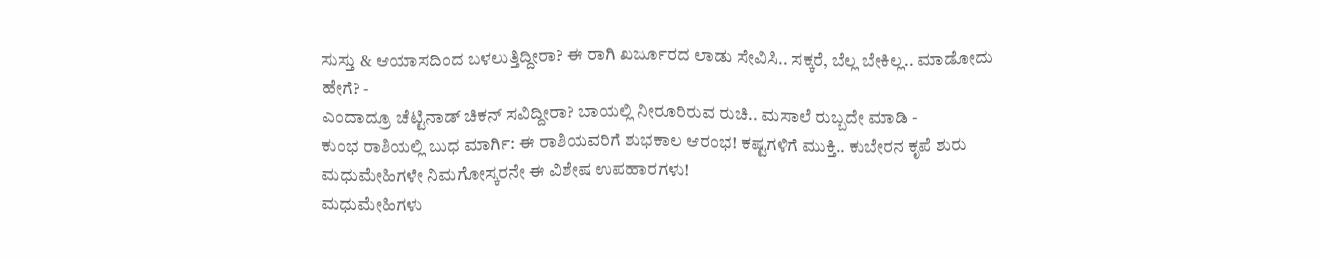ಸುಸ್ತು & ಆಯಾಸದಿಂದ ಬಳಲುತ್ತಿದ್ದೀರಾ? ಈ ರಾಗಿ ಖರ್ಜೂರದ ಲಾಡು ಸೇವಿಸಿ.. ಸಕ್ಕರೆ, ಬೆಲ್ಲ ಬೇಕಿಲ್ಲ.. ಮಾಡೋದು ಹೇಗೆ? -
ಎಂದಾದ್ರೂ ಚೆಟ್ಟಿನಾಡ್ ಚಿಕನ್ ಸವಿದ್ದೀರಾ? ಬಾಯಲ್ಲಿ ನೀರೂರಿರುವ ರುಚಿ.. ಮಸಾಲೆ ರುಬ್ಬದೇ ಮಾಡಿ -
ಕುಂಭ ರಾಶಿಯಲ್ಲಿ ಬುಧ ಮಾರ್ಗಿ: ಈ ರಾಶಿಯವರಿಗೆ ಶುಭಕಾಲ ಆರಂಭ! ಕಷ್ಟಗಳಿಗೆ ಮುಕ್ತಿ.. ಕುಬೇರನ ಕೃಪೆ ಶುರು
ಮಧುಮೇಹಿಗಳೇ ನಿಮಗೋಸ್ಕರನೇ ಈ ವಿಶೇಷ ಉಪಹಾರಗಳು!
ಮಧುಮೇಹಿಗಳು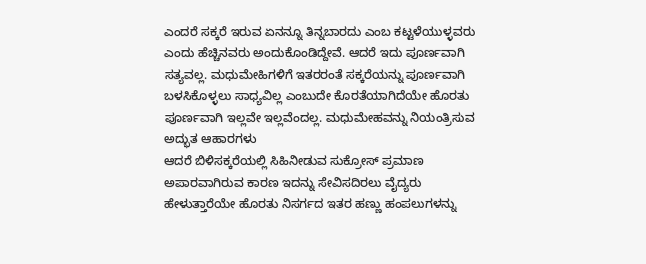ಎಂದರೆ ಸಕ್ಕರೆ ಇರುವ ಏನನ್ನೂ ತಿನ್ನಬಾರದು ಎಂಬ ಕಟ್ಟಳೆಯುಳ್ಳವರು ಎಂದು ಹೆಚ್ಚಿನವರು ಅಂದುಕೊಂಡಿದ್ದೇವೆ. ಆದರೆ ಇದು ಪೂರ್ಣವಾಗಿ ಸತ್ಯವಲ್ಲ. ಮಧುಮೇಹಿಗಳಿಗೆ ಇತರರಂತೆ ಸಕ್ಕರೆಯನ್ನು ಪೂರ್ಣವಾಗಿ ಬಳಸಿಕೊಳ್ಳಲು ಸಾಧ್ಯವಿಲ್ಲ ಎಂಬುದೇ ಕೊರತೆಯಾಗಿದೆಯೇ ಹೊರತು ಪೂರ್ಣವಾಗಿ ಇಲ್ಲವೇ ಇಲ್ಲವೆಂದಲ್ಲ. ಮಧುಮೇಹವನ್ನು ನಿಯಂತ್ರಿಸುವ ಅದ್ಭುತ ಆಹಾರಗಳು
ಆದರೆ ಬಿಳಿಸಕ್ಕರೆಯಲ್ಲಿ ಸಿಹಿನೀಡುವ ಸುಕ್ರೋಸ್ ಪ್ರಮಾಣ ಅಪಾರವಾಗಿರುವ ಕಾರಣ ಇದನ್ನು ಸೇವಿಸದಿರಲು ವೈದ್ಯರು ಹೇಳುತ್ತಾರೆಯೇ ಹೊರತು ನಿಸರ್ಗದ ಇತರ ಹಣ್ಣು ಹಂಪಲುಗಳನ್ನು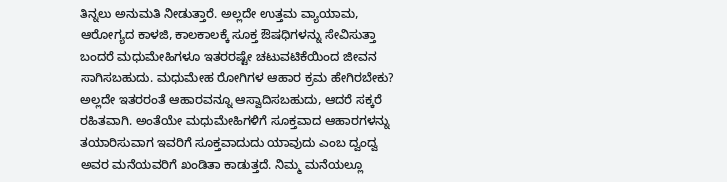ತಿನ್ನಲು ಅನುಮತಿ ನೀಡುತ್ತಾರೆ. ಅಲ್ಲದೇ ಉತ್ತಮ ವ್ಯಾಯಾಮ, ಆರೋಗ್ಯದ ಕಾಳಜಿ, ಕಾಲಕಾಲಕ್ಕೆ ಸೂಕ್ತ ಔಷಧಿಗಳನ್ನು ಸೇವಿಸುತ್ತಾ ಬಂದರೆ ಮಧುಮೇಹಿಗಳೂ ಇತರರಷ್ಟೇ ಚಟುವಟಿಕೆಯಿಂದ ಜೀವನ ಸಾಗಿಸಬಹುದು. ಮಧುಮೇಹ ರೋಗಿಗಳ ಆಹಾರ ಕ್ರಮ ಹೇಗಿರಬೇಕು?
ಅಲ್ಲದೇ ಇತರರಂತೆ ಆಹಾರವನ್ನೂ ಆಸ್ವಾದಿಸಬಹುದು, ಆದರೆ ಸಕ್ಕರೆ ರಹಿತವಾಗಿ. ಅಂತೆಯೇ ಮಧುಮೇಹಿಗಳಿಗೆ ಸೂಕ್ತವಾದ ಆಹಾರಗಳನ್ನು ತಯಾರಿಸುವಾಗ ಇವರಿಗೆ ಸೂಕ್ತವಾದುದು ಯಾವುದು ಎಂಬ ದ್ವಂದ್ವ ಅವರ ಮನೆಯವರಿಗೆ ಖಂಡಿತಾ ಕಾಡುತ್ತದೆ. ನಿಮ್ಮ ಮನೆಯಲ್ಲೂ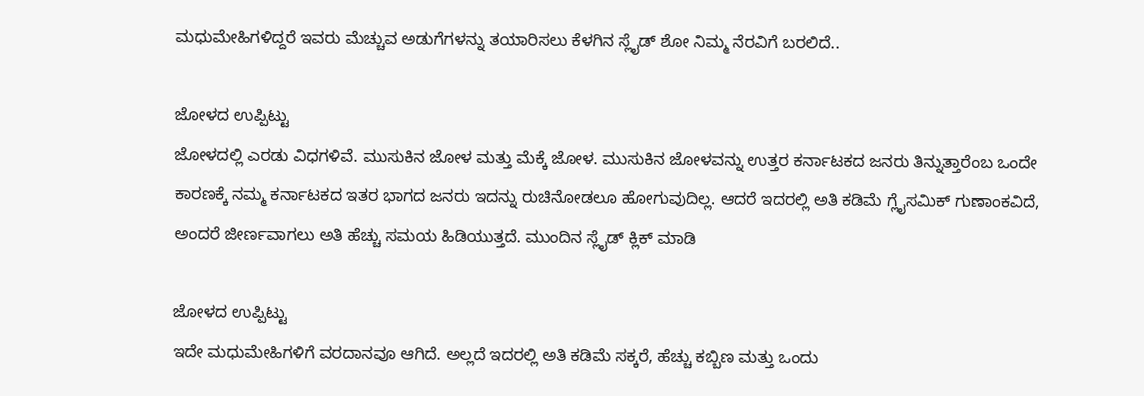ಮಧುಮೇಹಿಗಳಿದ್ದರೆ ಇವರು ಮೆಚ್ಚುವ ಅಡುಗೆಗಳನ್ನು ತಯಾರಿಸಲು ಕೆಳಗಿನ ಸ್ಲೈಡ್ ಶೋ ನಿಮ್ಮ ನೆರವಿಗೆ ಬರಲಿದೆ..

ಜೋಳದ ಉಪ್ಪಿಟ್ಟು
ಜೋಳದಲ್ಲಿ ಎರಡು ವಿಧಗಳಿವೆ. ಮುಸುಕಿನ ಜೋಳ ಮತ್ತು ಮೆಕ್ಕೆ ಜೋಳ. ಮುಸುಕಿನ ಜೋಳವನ್ನು ಉತ್ತರ ಕರ್ನಾಟಕದ ಜನರು ತಿನ್ನುತ್ತಾರೆಂಬ ಒಂದೇ ಕಾರಣಕ್ಕೆ ನಮ್ಮ ಕರ್ನಾಟಕದ ಇತರ ಭಾಗದ ಜನರು ಇದನ್ನು ರುಚಿನೋಡಲೂ ಹೋಗುವುದಿಲ್ಲ. ಆದರೆ ಇದರಲ್ಲಿ ಅತಿ ಕಡಿಮೆ ಗ್ಲೈಸಮಿಕ್ ಗುಣಾಂಕವಿದೆ, ಅಂದರೆ ಜೀರ್ಣವಾಗಲು ಅತಿ ಹೆಚ್ಚು ಸಮಯ ಹಿಡಿಯುತ್ತದೆ. ಮುಂದಿನ ಸ್ಲೈಡ್ ಕ್ಲಿಕ್ ಮಾಡಿ

ಜೋಳದ ಉಪ್ಪಿಟ್ಟು
ಇದೇ ಮಧುಮೇಹಿಗಳಿಗೆ ವರದಾನವೂ ಆಗಿದೆ. ಅಲ್ಲದೆ ಇದರಲ್ಲಿ ಅತಿ ಕಡಿಮೆ ಸಕ್ಕರೆ, ಹೆಚ್ಚು ಕಬ್ಬಿಣ ಮತ್ತು ಒಂದು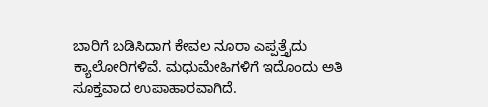ಬಾರಿಗೆ ಬಡಿಸಿದಾಗ ಕೇವಲ ನೂರಾ ಎಪ್ಪತ್ತೈದು ಕ್ಯಾಲೋರಿಗಳಿವೆ. ಮಧುಮೇಹಿಗಳಿಗೆ ಇದೊಂದು ಅತಿ ಸೂಕ್ತವಾದ ಉಪಾಹಾರವಾಗಿದೆ.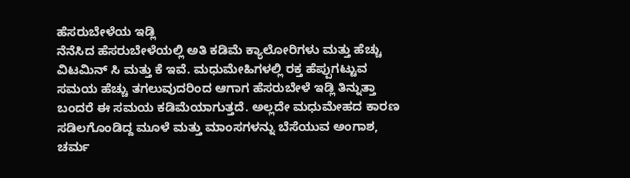ಹೆಸರುಬೇಳೆಯ ಇಡ್ಲಿ
ನೆನೆಸಿದ ಹೆಸರುಬೇಳೆಯಲ್ಲಿ ಅತಿ ಕಡಿಮೆ ಕ್ಯಾಲೋರಿಗಳು ಮತ್ತು ಹೆಚ್ಚು ವಿಟಮಿನ್ ಸಿ ಮತ್ತು ಕೆ ಇವೆ. ಮಧುಮೇಹಿಗಳಲ್ಲಿ ರಕ್ತ ಹೆಪ್ಪುಗಟ್ಟುವ ಸಮಯ ಹೆಚ್ಚು ತಗಲುವುದರಿಂದ ಆಗಾಗ ಹೆಸರುಬೇಳೆ ಇಡ್ಲಿ ತಿನ್ನುತ್ತಾ ಬಂದರೆ ಈ ಸಮಯ ಕಡಿಮೆಯಾಗುತ್ತದೆ. ಅಲ್ಲದೇ ಮಧುಮೇಹದ ಕಾರಣ ಸಡಿಲಗೊಂಡಿದ್ದ ಮೂಳೆ ಮತ್ತು ಮಾಂಸಗಳನ್ನು ಬೆಸೆಯುವ ಅಂಗಾಶ, ಚರ್ಮ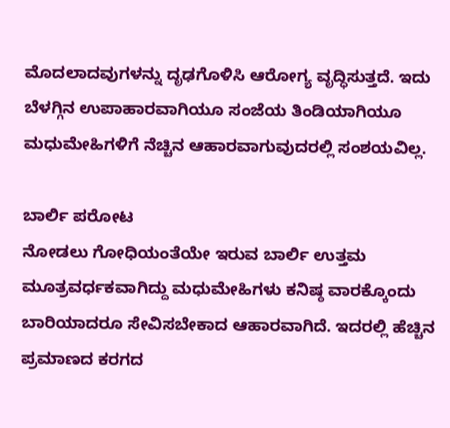ಮೊದಲಾದವುಗಳನ್ನು ದೃಢಗೊಳಿಸಿ ಆರೋಗ್ಯ ವೃದ್ಧಿಸುತ್ತದೆ. ಇದು ಬೆಳಗ್ಗಿನ ಉಪಾಹಾರವಾಗಿಯೂ ಸಂಜೆಯ ತಿಂಡಿಯಾಗಿಯೂ ಮಧುಮೇಹಿಗಳಿಗೆ ನೆಚ್ಚಿನ ಆಹಾರವಾಗುವುದರಲ್ಲಿ ಸಂಶಯವಿಲ್ಲ.

ಬಾರ್ಲಿ ಪರೋಟ
ನೋಡಲು ಗೋಧಿಯಂತೆಯೇ ಇರುವ ಬಾರ್ಲಿ ಉತ್ತಮ ಮೂತ್ರವರ್ಧಕವಾಗಿದ್ದು ಮಧುಮೇಹಿಗಳು ಕನಿಷ್ಠ ವಾರಕ್ಕೊಂದು ಬಾರಿಯಾದರೂ ಸೇವಿಸಬೇಕಾದ ಆಹಾರವಾಗಿದೆ. ಇದರಲ್ಲಿ ಹೆಚ್ಚಿನ ಪ್ರಮಾಣದ ಕರಗದ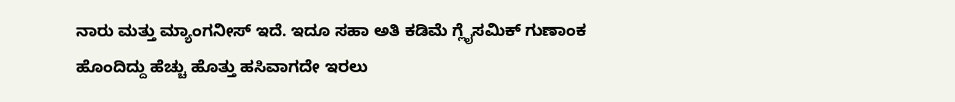ನಾರು ಮತ್ತು ಮ್ಯಾಂಗನೀಸ್ ಇದೆ. ಇದೂ ಸಹಾ ಅತಿ ಕಡಿಮೆ ಗ್ಲೈಸಮಿಕ್ ಗುಣಾಂಕ ಹೊಂದಿದ್ದು ಹೆಚ್ಚು ಹೊತ್ತು ಹಸಿವಾಗದೇ ಇರಲು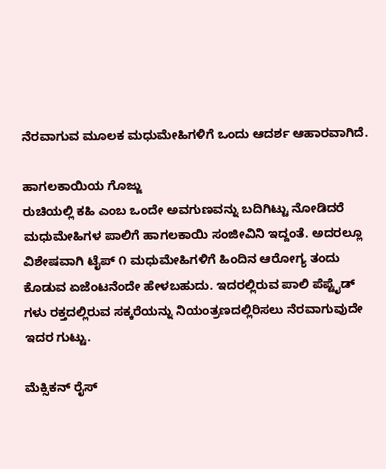ನೆರವಾಗುವ ಮೂಲಕ ಮಧುಮೇಹಿಗಳಿಗೆ ಒಂದು ಆದರ್ಶ ಆಹಾರವಾಗಿದೆ.

ಹಾಗಲಕಾಯಿಯ ಗೊಜ್ಜು
ರುಚಿಯಲ್ಲಿ ಕಹಿ ಎಂಬ ಒಂದೇ ಅವಗುಣವನ್ನು ಬದಿಗಿಟ್ಟು ನೋಡಿದರೆ ಮಧುಮೇಹಿಗಳ ಪಾಲಿಗೆ ಹಾಗಲಕಾಯಿ ಸಂಜೀವಿನಿ ಇದ್ದಂತೆ. ಅದರಲ್ಲೂ ವಿಶೇಷವಾಗಿ ಟೈಪ್ ೧ ಮಧುಮೇಹಿಗಳಿಗೆ ಹಿಂದಿನ ಆರೋಗ್ಯ ತಂದು ಕೊಡುವ ಏಜೆಂಟನೆಂದೇ ಹೇಳಬಹುದು. ಇದರಲ್ಲಿರುವ ಪಾಲಿ ಪೆಪ್ಟೈಡ್ ಗಳು ರಕ್ತದಲ್ಲಿರುವ ಸಕ್ಕರೆಯನ್ನು ನಿಯಂತ್ರಣದಲ್ಲಿರಿಸಲು ನೆರವಾಗುವುದೇ ಇದರ ಗುಟ್ಟು.

ಮೆಕ್ಸಿಕನ್ ರೈಸ್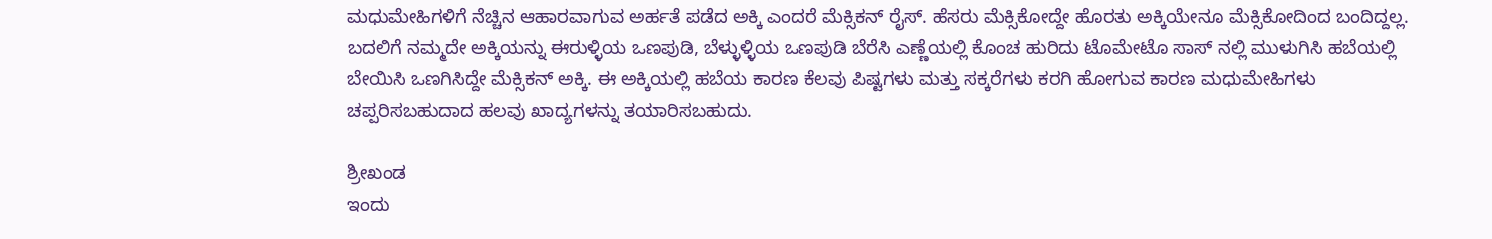ಮಧುಮೇಹಿಗಳಿಗೆ ನೆಚ್ಚಿನ ಆಹಾರವಾಗುವ ಅರ್ಹತೆ ಪಡೆದ ಅಕ್ಕಿ ಎಂದರೆ ಮೆಕ್ಸಿಕನ್ ರೈಸ್. ಹೆಸರು ಮೆಕ್ಸಿಕೋದ್ದೇ ಹೊರತು ಅಕ್ಕಿಯೇನೂ ಮೆಕ್ಸಿಕೋದಿಂದ ಬಂದಿದ್ದಲ್ಲ. ಬದಲಿಗೆ ನಮ್ಮದೇ ಅಕ್ಕಿಯನ್ನು ಈರುಳ್ಳಿಯ ಒಣಪುಡಿ, ಬೆಳ್ಳುಳ್ಳಿಯ ಒಣಪುಡಿ ಬೆರೆಸಿ ಎಣ್ಣೆಯಲ್ಲಿ ಕೊಂಚ ಹುರಿದು ಟೊಮೇಟೊ ಸಾಸ್ ನಲ್ಲಿ ಮುಳುಗಿಸಿ ಹಬೆಯಲ್ಲಿ ಬೇಯಿಸಿ ಒಣಗಿಸಿದ್ದೇ ಮೆಕ್ಸಿಕನ್ ಅಕ್ಕಿ. ಈ ಅಕ್ಕಿಯಲ್ಲಿ ಹಬೆಯ ಕಾರಣ ಕೆಲವು ಪಿಷ್ಟಗಳು ಮತ್ತು ಸಕ್ಕರೆಗಳು ಕರಗಿ ಹೋಗುವ ಕಾರಣ ಮಧುಮೇಹಿಗಳು ಚಪ್ಪರಿಸಬಹುದಾದ ಹಲವು ಖಾದ್ಯಗಳನ್ನು ತಯಾರಿಸಬಹುದು.

ಶ್ರೀಖಂಡ
ಇಂದು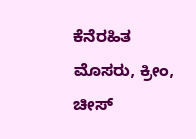ಕೆನೆರಹಿತ ಮೊಸರು, ಕ್ರೀಂ, ಚೀಸ್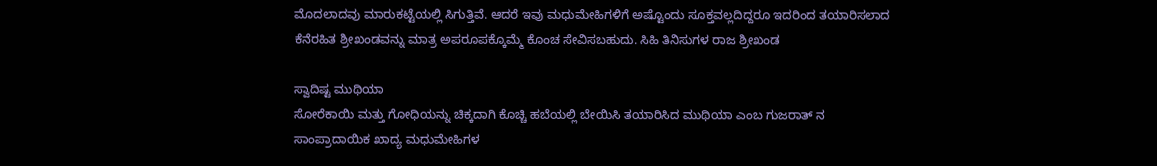ಮೊದಲಾದವು ಮಾರುಕಟ್ಟೆಯಲ್ಲಿ ಸಿಗುತ್ತಿವೆ. ಆದರೆ ಇವು ಮಧುಮೇಹಿಗಳಿಗೆ ಅಷ್ಟೊಂದು ಸೂಕ್ತವಲ್ಲದಿದ್ದರೂ ಇದರಿಂದ ತಯಾರಿಸಲಾದ ಕೆನೆರಹಿತ ಶ್ರೀಖಂಡವನ್ನು ಮಾತ್ರ ಅಪರೂಪಕ್ಕೊಮ್ಮೆ ಕೊಂಚ ಸೇವಿಸಬಹುದು. ಸಿಹಿ ತಿನಿಸುಗಳ ರಾಜ ಶ್ರೀಖಂಡ

ಸ್ವಾದಿಷ್ಟ ಮುಥಿಯಾ
ಸೋರೆಕಾಯಿ ಮತ್ತು ಗೋಧಿಯನ್ನು ಚಿಕ್ಕದಾಗಿ ಕೊಚ್ಚಿ ಹಬೆಯಲ್ಲಿ ಬೇಯಿಸಿ ತಯಾರಿಸಿದ ಮುಥಿಯಾ ಎಂಬ ಗುಜರಾತ್ ನ ಸಾಂಪ್ರಾದಾಯಿಕ ಖಾದ್ಯ ಮಧುಮೇಹಿಗಳ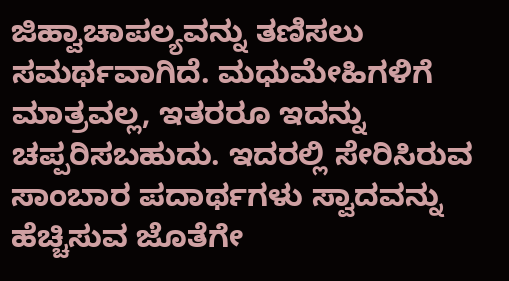ಜಿಹ್ವಾಚಾಪಲ್ಯವನ್ನು ತಣಿಸಲು ಸಮರ್ಥವಾಗಿದೆ. ಮಧುಮೇಹಿಗಳಿಗೆ ಮಾತ್ರವಲ್ಲ, ಇತರರೂ ಇದನ್ನು ಚಪ್ಪರಿಸಬಹುದು. ಇದರಲ್ಲಿ ಸೇರಿಸಿರುವ ಸಾಂಬಾರ ಪದಾರ್ಥಗಳು ಸ್ವಾದವನ್ನು ಹೆಚ್ಚಿಸುವ ಜೊತೆಗೇ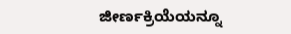ಜೀರ್ಣಕ್ರಿಯೆಯನ್ನೂ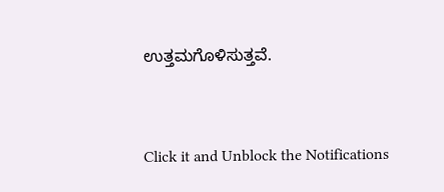ಉತ್ತಮಗೊಳಿಸುತ್ತವೆ.



Click it and Unblock the Notifications